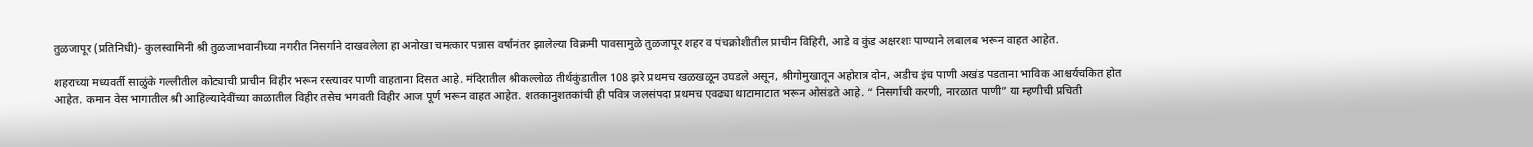तुळजापूर (प्रतिनिधी)- कुलस्वामिनी श्री तुळजाभवानीच्या नगरीत निसर्गाने दाखवलेला हा अनोखा चमत्कार पन्नास वर्षांनंतर झालेल्या विक्रमी पावसामुळे तुळजापूर शहर व पंचक्रोशीतील प्राचीन विहिरी, आडे व कुंड अक्षरशः पाण्याने लबालब भरून वाहत आहेत.

शहराच्या मध्यवर्ती साळुंके गल्लीतील कोट्याची प्राचीन विहीर भरून रस्त्यावर पाणी वाहताना दिसत आहे. मंदिरातील श्रीकल्लोळ तीर्थकुंडातील 108 झरे प्रथमच खळखळून उघडले असून, श्रीगोमुखातून अहोरात्र दोन, अडीच इंच पाणी अखंड पडताना भाविक आश्चर्यचकित होत आहेत. कमान वेस भागातील श्री आहिल्यादेवींच्या काळातील विहीर तसेच भगवती विहीर आज पूर्ण भरून वाहत आहेत. शतकानुशतकांची ही पवित्र जलसंपदा प्रथमच एवढ्या थाटामाटात भरून ओसंडते आहे. “ निसर्गाची करणी, नारळात पाणी” या म्हणीची प्रचिती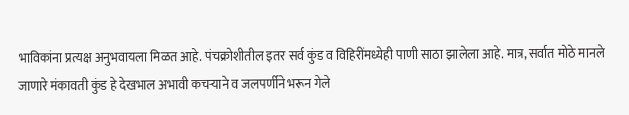भाविकांना प्रत्यक्ष अनुभवायला मिळत आहे. पंचक्रोशीतील इतर सर्व कुंड व विहिरींमध्येही पाणी साठा झालेला आहे. मात्र, सर्वात मोठे मानले जाणारे मंकावती कुंड हे देखभाल अभावी कचऱ्याने व जलपर्णीने भरून गेले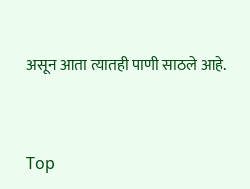असून आता त्यातही पाणी साठले आहे.


Top